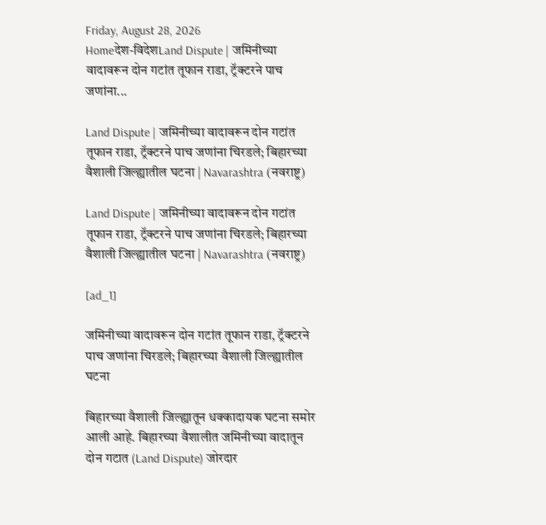Friday, August 28, 2026
Homeदेश-विदेशLand Dispute | जमिनीच्या वादावरून दोन गटांत तूफान राडा, ट्रॅक्टरने पाच जणांना...

Land Dispute | जमिनीच्या वादावरून दोन गटांत तूफान राडा, ट्रॅक्टरने पाच जणांना चिरडले; बिहारच्या वैशाली जिल्ह्यातील घटना | Navarashtra (नवराष्ट्र)

Land Dispute | जमिनीच्या वादावरून दोन गटांत तूफान राडा, ट्रॅक्टरने पाच जणांना चिरडले; बिहारच्या वैशाली जिल्ह्यातील घटना | Navarashtra (नवराष्ट्र)

[ad_1]

जमिनीच्या वादावरून दोन गटांत तूफान राडा, ट्रॅक्टरने पाच जणांना चिरडले; बिहारच्या वैशाली जिल्ह्यातील घटना

बिहारच्या वैशाली जिल्ह्यातून धक्कादायक घटना समोर आली आहे. बिहारच्या वैशालीत जमिनीच्या वादातून दोन गटात (Land Dispute) जोरदार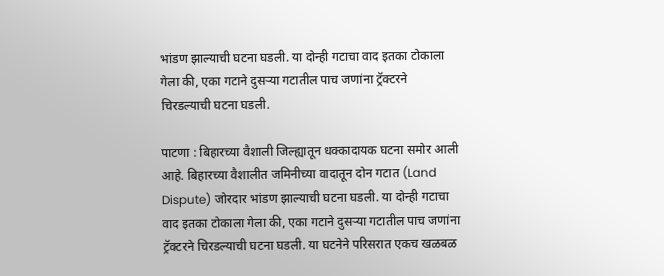भांडण झाल्याची घटना घडली. या दोन्ही गटाचा वाद इतका टोकाला गेला की, एका गटाने दुसऱ्या गटातील पाच जणांना ट्रॅक्टरने चिरडल्याची घटना घडली.

पाटणा : बिहारच्या वैशाली जिल्ह्यातून धक्कादायक घटना समोर आली आहे. बिहारच्या वैशालीत जमिनीच्या वादातून दोन गटात (Land Dispute) जोरदार भांडण झाल्याची घटना घडली. या दोन्ही गटाचा वाद इतका टोकाला गेला की, एका गटाने दुसऱ्या गटातील पाच जणांना ट्रॅक्टरने चिरडल्याची घटना घडली. या घटनेने परिसरात एकच खळबळ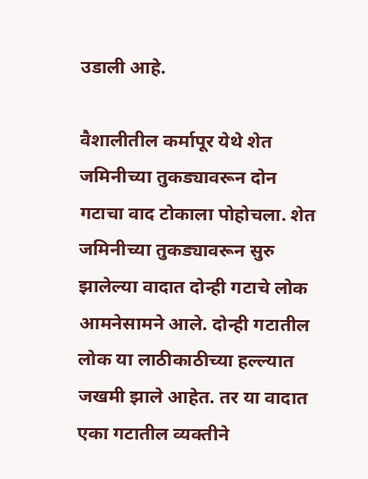उडाली आहे.

वैशालीतील कर्मापूर येथे शेत जमिनीच्या तुकड्यावरून दोन गटाचा वाद टोकाला पोहोचला. शेत जमिनीच्या तुकड्यावरून सुरु झालेल्या वादात दोन्ही गटाचे लोक आमनेसामने आले. दोन्ही गटातील लोक या लाठीकाठीच्या हल्ल्यात जखमी झाले आहेत. तर या वादात एका गटातील व्यक्तीने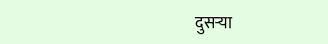दुसऱ्या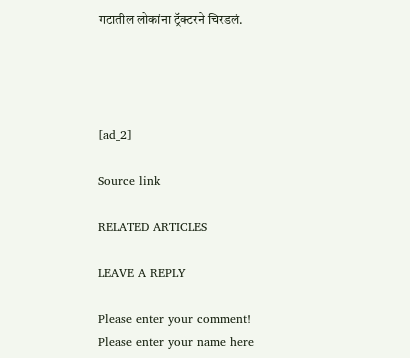गटातील लोकांना ट्रॅक्टरने चिरडलं.




[ad_2]

Source link

RELATED ARTICLES

LEAVE A REPLY

Please enter your comment!
Please enter your name here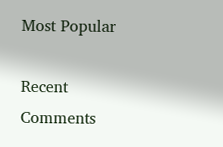Most Popular

Recent Comments